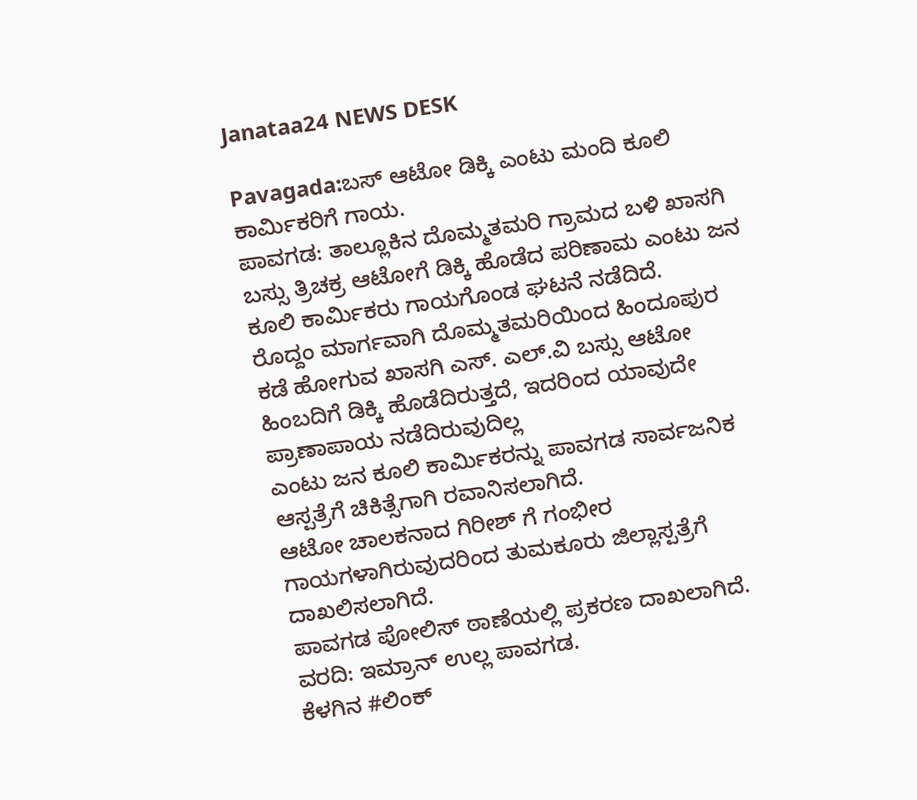Janataa24 NEWS DESK

Pavagada:ಬಸ್ ಆಟೋ ಡಿಕ್ಕಿ ಎಂಟು ಮಂದಿ ಕೂಲಿ ಕಾರ್ಮಿಕರಿಗೆ ಗಾಯ.
ಪಾವಗಡ: ತಾಲ್ಲೂಕಿನ ದೊಮ್ಮತಮರಿ ಗ್ರಾಮದ ಬಳಿ ಖಾಸಗಿ ಬಸ್ಸು ತ್ರಿಚಕ್ರ ಆಟೋಗೆ ಡಿಕ್ಕಿ ಹೊಡೆದ ಪರಿಣಾಮ ಎಂಟು ಜನ ಕೂಲಿ ಕಾರ್ಮಿಕರು ಗಾಯಗೊಂಡ ಘಟನೆ ನಡೆದಿದೆ.
ರೊದ್ದಂ ಮಾರ್ಗವಾಗಿ ದೊಮ್ಮತಮರಿಯಿಂದ ಹಿಂದೂಪುರ ಕಡೆ ಹೋಗುವ ಖಾಸಗಿ ಎಸ್. ಎಲ್.ವಿ ಬಸ್ಸು ಆಟೋ ಹಿಂಬದಿಗೆ ಡಿಕ್ಕಿ ಹೊಡೆದಿರುತ್ತದೆ, ಇದರಿಂದ ಯಾವುದೇ ಪ್ರಾಣಾಪಾಯ ನಡೆದಿರುವುದಿಲ್ಲ
ಎಂಟು ಜನ ಕೂಲಿ ಕಾರ್ಮಿಕರನ್ನು ಪಾವಗಡ ಸಾರ್ವಜನಿಕ ಆಸ್ಪತ್ರೆಗೆ ಚಿಕಿತ್ಸೆಗಾಗಿ ರವಾನಿಸಲಾಗಿದೆ.
ಆಟೋ ಚಾಲಕನಾದ ಗಿರೀಶ್ ಗೆ ಗಂಭೀರ ಗಾಯಗಳಾಗಿರುವುದರಿಂದ ತುಮಕೂರು ಜಿಲ್ಲಾಸ್ಪತ್ರೆಗೆ ದಾಖಲಿಸಲಾಗಿದೆ.
ಪಾವಗಡ ಪೋಲಿಸ್ ಠಾಣೆಯಲ್ಲಿ ಪ್ರಕರಣ ದಾಖಲಾಗಿದೆ.
ವರದಿ: ಇಮ್ರಾನ್ ಉಲ್ಲ ಪಾವಗಡ.
ಕೆಳಗಿನ #ಲಿಂಕ್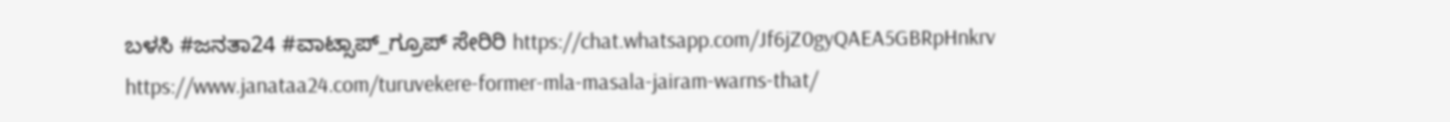ಬಳಸಿ #ಜನತಾ24 #ವಾಟ್ಸಾಪ್_ಗ್ರೂಪ್ ಸೇರಿರಿ https://chat.whatsapp.com/Jf6jZ0gyQAEA5GBRpHnkrv
https://www.janataa24.com/turuvekere-former-mla-masala-jairam-warns-that/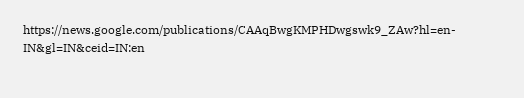https://news.google.com/publications/CAAqBwgKMPHDwgswk9_ZAw?hl=en-IN&gl=IN&ceid=IN:en